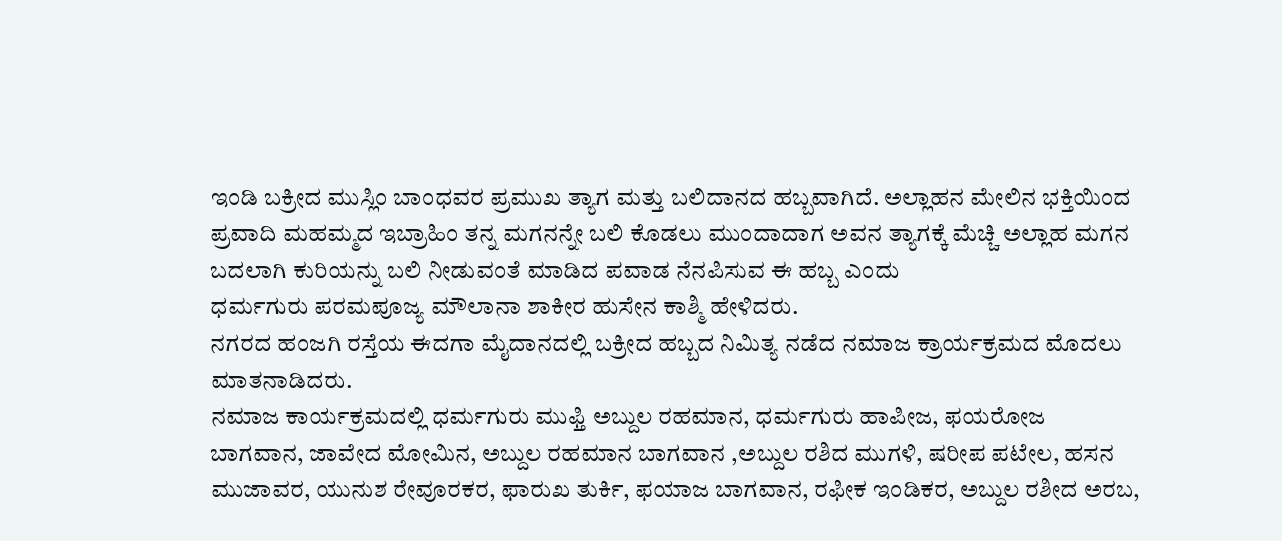ಇಂಡಿ ಬಕ್ರೀದ ಮುಸ್ಲಿಂ ಬಾಂಧವರ ಪ್ರಮುಖ ತ್ಯಾಗ ಮತ್ತು ಬಲಿದಾನದ ಹಬ್ಬವಾಗಿದೆ. ಅಲ್ಲಾಹನ ಮೇಲಿನ ಭಕ್ತಿಯಿಂದ ಪ್ರವಾದಿ ಮಹಮ್ಮದ ಇಬ್ರಾಹಿಂ ತನ್ನ ಮಗನನ್ನೇ ಬಲಿ ಕೊಡಲು ಮುಂದಾದಾಗ ಅವನ ತ್ಯಾಗಕ್ಕೆ ಮೆಚ್ಚಿ ಅಲ್ಲಾಹ ಮಗನ ಬದಲಾಗಿ ಕುರಿಯನ್ನು ಬಲಿ ನೀಡುವಂತೆ ಮಾಡಿದ ಪವಾಡ ನೆನಪಿಸುವ ಈ ಹಬ್ಬ ಎಂದು
ಧರ್ಮಗುರು ಪರಮಪೂಜ್ಯ ಮೌಲಾನಾ ಶಾಕೀರ ಹುಸೇನ ಕಾಶ್ಮಿ ಹೇಳಿದರು.
ನಗರದ ಹಂಜಗಿ ರಸ್ತೆಯ ಈದಗಾ ಮೈದಾನದಲ್ಲಿ ಬಕ್ರೀದ ಹಬ್ಬದ ನಿಮಿತ್ಯ ನಡೆದ ನಮಾಜ ಕ್ರಾರ್ಯಕ್ರಮದ ಮೊದಲು ಮಾತನಾಡಿದರು.
ನಮಾಜ ಕಾರ್ಯಕ್ರಮದಲ್ಲಿ ಧರ್ಮಗುರು ಮುಫ್ತಿ ಅಬ್ದುಲ ರಹಮಾನ, ಧರ್ಮಗುರು ಹಾಪೀಜ, ಫಯರೋಜ ಬಾಗವಾನ, ಜಾವೇದ ಮೋಮಿನ, ಅಬ್ದುಲ ರಹಮಾನ ಬಾಗವಾನ ,ಅಬ್ದುಲ ರಶಿದ ಮುಗಳಿ, ಷರೀಪ ಪಟೇಲ, ಹಸನ ಮುಜಾವರ, ಯುನುಶ ರೇವೂರಕರ, ಫಾರುಖ ತುರ್ಕಿ, ಫಯಾಜ ಬಾಗವಾನ, ರಫೀಕ ಇಂಡಿಕರ, ಅಬ್ದುಲ ರಶೀದ ಅರಬ,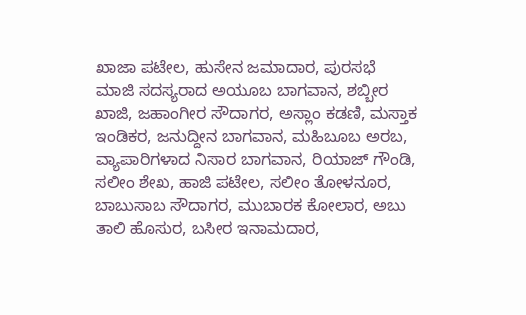ಖಾಜಾ ಪಟೇಲ, ಹುಸೇನ ಜಮಾದಾರ, ಪುರಸಭೆ ಮಾಜಿ ಸದಸ್ಯರಾದ ಅಯೂಬ ಬಾಗವಾನ, ಶಬ್ಬೀರ ಖಾಜಿ, ಜಹಾಂಗೀರ ಸೌದಾಗರ, ಅಸ್ಲಾಂ ಕಡಣಿ, ಮಸ್ತಾಕ ಇಂಡಿಕರ, ಜನುದ್ದೀನ ಬಾಗವಾನ, ಮಹಿಬೂಬ ಅರಬ, ವ್ಯಾಪಾರಿಗಳಾದ ನಿಸಾರ ಬಾಗವಾನ, ರಿಯಾಜ್ ಗೌಂಡಿ, ಸಲೀಂ ಶೇಖ, ಹಾಜಿ ಪಟೇಲ, ಸಲೀಂ ತೋಳನೂರ, ಬಾಬುಸಾಬ ಸೌದಾಗರ, ಮುಬಾರಕ ಕೋಲಾರ, ಅಬು ತಾಲಿ ಹೊಸುರ, ಬಸೀರ ಇನಾಮದಾರ,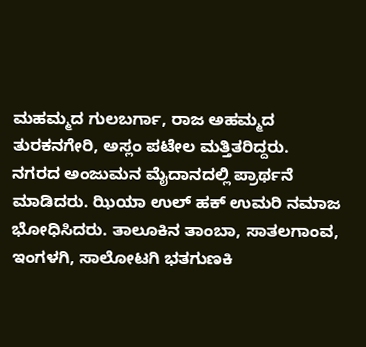ಮಹಮ್ಮದ ಗುಲಬರ್ಗಾ, ರಾಜ ಅಹಮ್ಮದ ತುರಕನಗೇರಿ, ಅಸ್ಲಂ ಪಟೇಲ ಮತ್ತಿತರಿದ್ದರು.
ನಗರದ ಅಂಜುಮನ ಮೈದಾನದಲ್ಲಿ ಪ್ರಾರ್ಥನೆ ಮಾಡಿದರು. ಝಿಯಾ ಉಲ್ ಹಕ್ ಉಮರಿ ನಮಾಜ ಭೋಧಿಸಿದರು. ತಾಲೂಕಿನ ತಾಂಬಾ, ಸಾತಲಗಾಂವ, ಇಂಗಳಗಿ, ಸಾಲೋಟಗಿ ಭತಗುಣಕಿ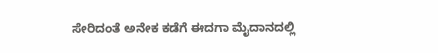ಸೇರಿದಂತೆ ಅನೇಕ ಕಡೆಗೆ ಈದಗಾ ಮೈದಾನದಲ್ಲಿ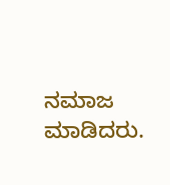ನಮಾಜ ಮಾಡಿದರು.